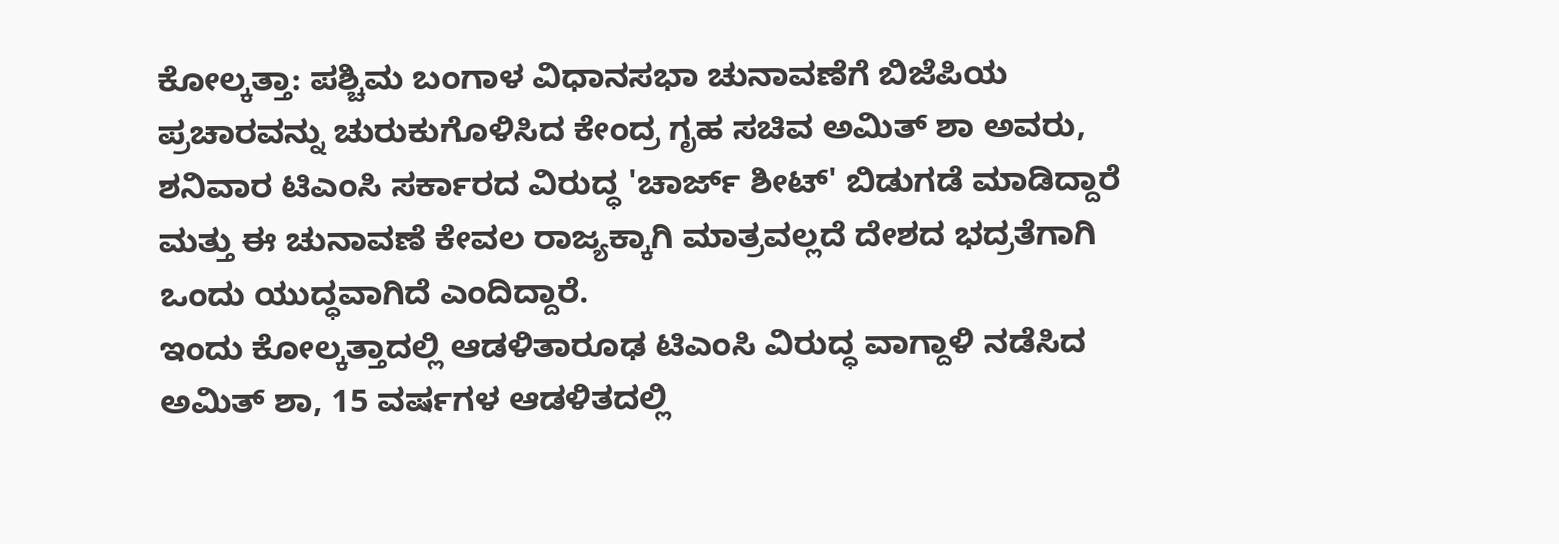ಕೋಲ್ಕತ್ತಾ: ಪಶ್ಚಿಮ ಬಂಗಾಳ ವಿಧಾನಸಭಾ ಚುನಾವಣೆಗೆ ಬಿಜೆಪಿಯ ಪ್ರಚಾರವನ್ನು ಚುರುಕುಗೊಳಿಸಿದ ಕೇಂದ್ರ ಗೃಹ ಸಚಿವ ಅಮಿತ್ ಶಾ ಅವರು, ಶನಿವಾರ ಟಿಎಂಸಿ ಸರ್ಕಾರದ ವಿರುದ್ಧ 'ಚಾರ್ಜ್ ಶೀಟ್' ಬಿಡುಗಡೆ ಮಾಡಿದ್ದಾರೆ ಮತ್ತು ಈ ಚುನಾವಣೆ ಕೇವಲ ರಾಜ್ಯಕ್ಕಾಗಿ ಮಾತ್ರವಲ್ಲದೆ ದೇಶದ ಭದ್ರತೆಗಾಗಿ ಒಂದು ಯುದ್ಧವಾಗಿದೆ ಎಂದಿದ್ದಾರೆ.
ಇಂದು ಕೋಲ್ಕತ್ತಾದಲ್ಲಿ ಆಡಳಿತಾರೂಢ ಟಿಎಂಸಿ ವಿರುದ್ಧ ವಾಗ್ದಾಳಿ ನಡೆಸಿದ ಅಮಿತ್ ಶಾ, 15 ವರ್ಷಗಳ ಆಡಳಿತದಲ್ಲಿ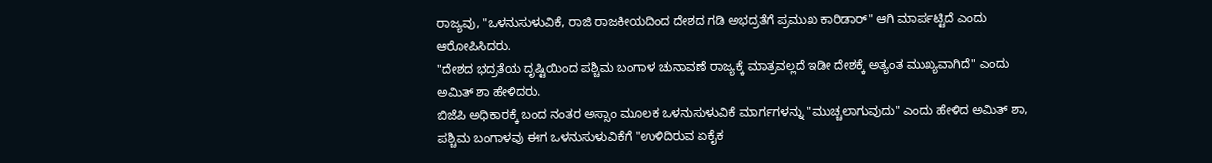ರಾಜ್ಯವು, "ಒಳನುಸುಳುವಿಕೆ, ರಾಜಿ ರಾಜಕೀಯದಿಂದ ದೇಶದ ಗಡಿ ಅಭದ್ರತೆಗೆ ಪ್ರಮುಖ ಕಾರಿಡಾರ್" ಆಗಿ ಮಾರ್ಪಟ್ಟಿದೆ ಎಂದು ಆರೋಪಿಸಿದರು.
"ದೇಶದ ಭದ್ರತೆಯ ದೃಷ್ಟಿಯಿಂದ ಪಶ್ಚಿಮ ಬಂಗಾಳ ಚುನಾವಣೆ ರಾಜ್ಯಕ್ಕೆ ಮಾತ್ರವಲ್ಲದೆ ಇಡೀ ದೇಶಕ್ಕೆ ಅತ್ಯಂತ ಮುಖ್ಯವಾಗಿದೆ" ಎಂದು ಅಮಿತ್ ಶಾ ಹೇಳಿದರು.
ಬಿಜೆಪಿ ಅಧಿಕಾರಕ್ಕೆ ಬಂದ ನಂತರ ಅಸ್ಸಾಂ ಮೂಲಕ ಒಳನುಸುಳುವಿಕೆ ಮಾರ್ಗಗಳನ್ನು "ಮುಚ್ಚಲಾಗುವುದು" ಎಂದು ಹೇಳಿದ ಅಮಿತ್ ಶಾ, ಪಶ್ಚಿಮ ಬಂಗಾಳವು ಈಗ ಒಳನುಸುಳುವಿಕೆಗೆ "ಉಳಿದಿರುವ ಏಕೈಕ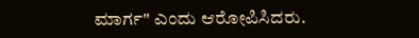ಮಾರ್ಗ" ಎಂದು ಆರೋಪಿಸಿದರು.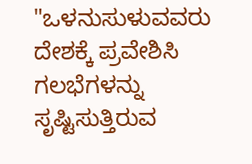"ಒಳನುಸುಳುವವರು ದೇಶಕ್ಕೆ ಪ್ರವೇಶಿಸಿ ಗಲಭೆಗಳನ್ನು ಸೃಷ್ಟಿಸುತ್ತಿರುವ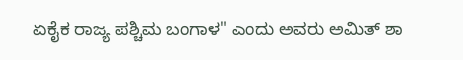ಏಕೈಕ ರಾಜ್ಯ ಪಶ್ಚಿಮ ಬಂಗಾಳ" ಎಂದು ಅವರು ಅಮಿತ್ ಶಾ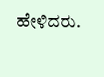ಹೇಳಿದರು.